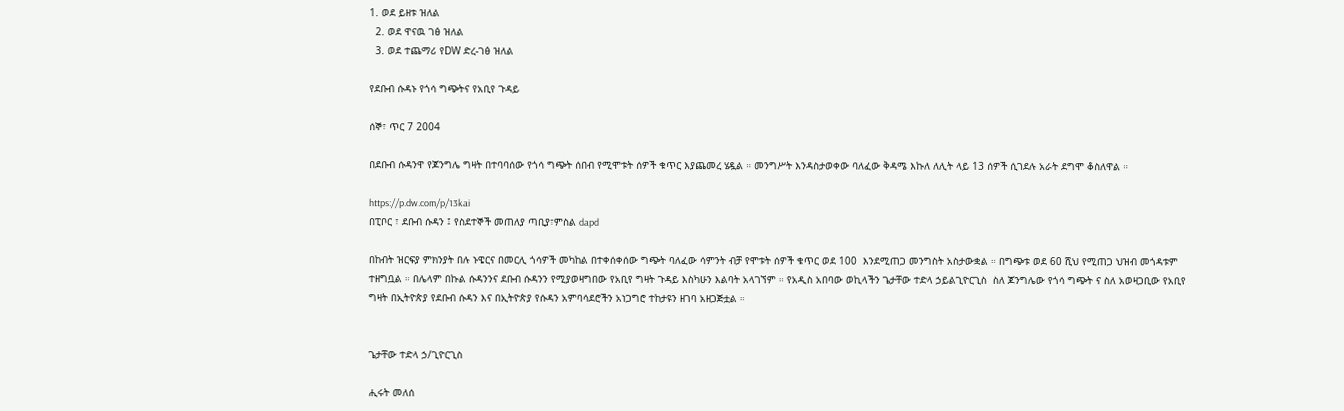1. ወደ ይዘቱ ዝለል
  2. ወደ ዋናዉ ገፅ ዝለል
  3. ወደ ተጨማሪ የDW ድረ-ገፅ ዝለል

የደቡብ ሱዳኑ የጎሳ ግጭትና የአቢየ ጉዳይ

ሰኞ፣ ጥር 7 2004

በደቡብ ሱዳንዋ የጆንግሌ ግዛት በተባባሰው የጎሳ ግጭት ሰበብ የሚሞቱት ሰዎች ቁጥር እያጨመረ ሄዷል ። መንግሥት እንዳስታወቀው ባለፈው ቅዳሜ እኩለ ለሊት ላይ 13 ሰዎች ሲገደሉ አራት ደግሞ ቆስለዋል ።

https://p.dw.com/p/13kai
በፒቦር ፣ ደቡብ ሱዳን ፤ የስደተኞች መጠለያ ጣቢያ፣ምስል dapd

በከብት ዝርፍያ ምክንያት በሉ ኑዌርና በመርሊ ጎሳዎች መካከል በተቀሰቀሰው ግጭት ባለፈው ሳምንት ብቻ የሞቱት ሰዎች ቁጥር ወደ 100  እንደሚጠጋ መንግስት አስታውቋል ። በግጭቱ ወደ 60 ሺህ የሚጠጋ ህዝብ መጎዳቱም ተዘግቧል ። በሌላም በኩል ሱዳንንና ደቡብ ሱዳንን የሚያወዛግበው የአቢየ ግዛት ጉዳይ እስካሁን እልባት አላገኘም ። የአዲስ አበባው ወኪላችን ጌታቸው ተድላ ኃይልጊዮርጊስ  ስለ ጆንግሌው የጎሳ ግጭት ና ስለ አወዛጋቢው የአቢየ ግዛት በኢትዮጵያ የደቡብ ሱዳን እና በኢትዮጵያ የሱዳን አምባሳደሮችን አነጋግሮ ተከታዩን ዘገባ አዘጋጅቷል ።


ጌታቸው ተድላ ኃ/ጊዮርጊስ

ሒሩት መለሰ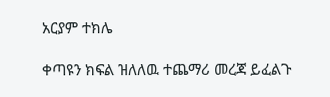አርያም ተክሌ

ቀጣዩን ክፍል ዝለለዉ ተጨማሪ መረጃ ይፈልጉ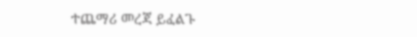ተጨማሪ መረጃ ይፈልጉ